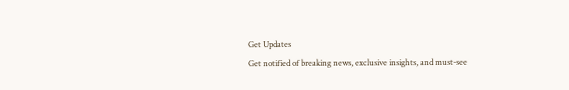Get Updates
Get notified of breaking news, exclusive insights, and must-see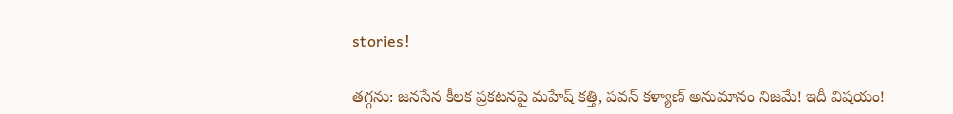stories!

తగ్గను: జనసేన కీలక ప్రకటనపై మహేష్ కత్తి, పవన్ కళ్యాణ్ అనుమానం నిజమే! ఇదీ విషయం!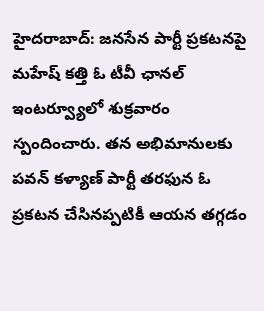హైదరాబాద్: జనసేన పార్టీ ప్రకటనపై మహేష్ కత్తి ఓ టీవీ ఛానల్ ఇంటర్వ్యూలో శుక్రవారం స్పందించారు. తన అభిమానులకు పవన్ కళ్యాణ్ పార్టీ తరఫున ఓ ప్రకటన చేసినప్పటికీ ఆయన తగ్గడం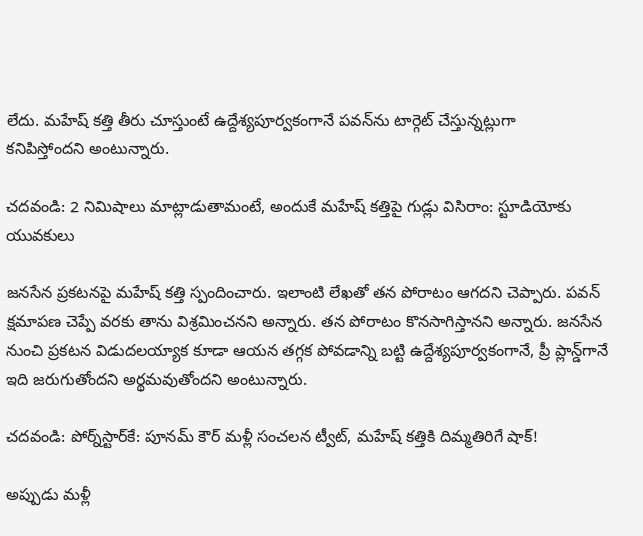లేదు. మహేష్ కత్తి తీరు చూస్తుంటే ఉద్దేశ్యపూర్వకంగానే పవన్‌ను టార్గెట్ చేస్తున్నట్లుగా
కనిపిస్తోందని అంటున్నారు.

చదవండి: 2 నిమిషాలు మాట్లాడుతామంటే, అందుకే మహేష్ కత్తిపై గుడ్లు విసిరాం: స్టూడియోకు యువకులు

జనసేన ప్రకటనపై మహేష్ కత్తి స్పందించారు. ఇలాంటి లేఖతో తన పోరాటం ఆగదని చెప్పారు. పవన్ క్షమాపణ చెప్పే వరకు తాను విశ్రమించనని అన్నారు. తన పోరాటం కొనసాగిస్తానని అన్నారు. జనసేన నుంచి ప్రకటన విడుదలయ్యాక కూడా ఆయన తగ్గక పోవడాన్ని బట్టి ఉద్దేశ్యపూర్వకంగానే, ప్రీ ప్లాన్డ్‌గానే ఇది జరుగుతోందని అర్థమవుతోందని అంటున్నారు.

చదవండి: పోర్న్‌స్టార్‌కే: పూనమ్ కౌర్ మళ్లీ సంచలన ట్వీట్, మహేష్ కత్తికి దిమ్మతిరిగే షాక్!

అప్పుడు మళ్లీ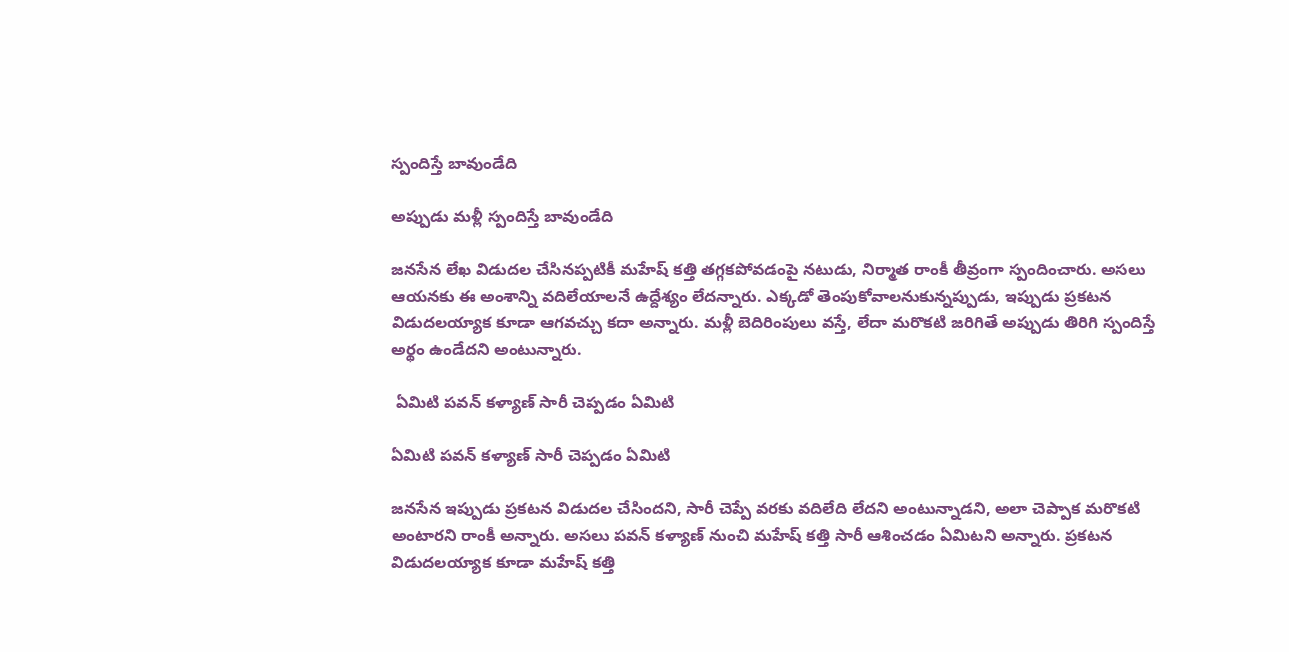స్పందిస్తే బావుండేది

అప్పుడు మళ్లీ స్పందిస్తే బావుండేది

జనసేన లేఖ విడుదల చేసినప్పటికీ మహేష్ కత్తి తగ్గకపోవడంపై నటుడు, నిర్మాత రాంకీ తీవ్రంగా స్పందించారు. అసలు ఆయనకు ఈ అంశాన్ని వదిలేయాలనే ఉద్దేశ్యం లేదన్నారు. ఎక్కడో తెంపుకోవాలనుకున్నప్పుడు, ఇప్పుడు ప్రకటన విడుదలయ్యాక కూడా ఆగవచ్చు కదా అన్నారు. మళ్లీ బెదిరింపులు వస్తే, లేదా మరొకటి జరిగితే అప్పుడు తిరిగి స్పందిస్తే అర్థం ఉండేదని అంటున్నారు.

 ఏమిటి పవన్ కళ్యాణ్ సారీ చెప్పడం ఏమిటి

ఏమిటి పవన్ కళ్యాణ్ సారీ చెప్పడం ఏమిటి

జనసేన ఇప్పుడు ప్రకటన విడుదల చేసిందని, సారీ చెప్పే వరకు వదిలేది లేదని అంటున్నాడని, అలా చెప్పాక మరొకటి అంటారని రాంకీ అన్నారు. అసలు పవన్ కళ్యాణ్ నుంచి మహేష్ కత్తి సారీ ఆశించడం ఏమిటని అన్నారు. ప్రకటన విడుదలయ్యాక కూడా మహేష్ కత్తి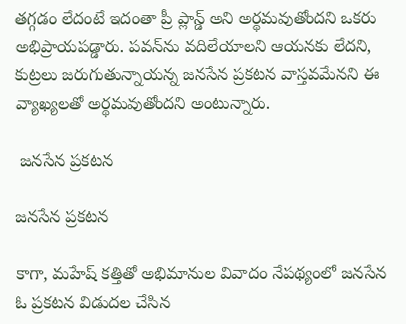తగ్గడం లేదంటే ఇదంతా ప్రీ ప్లాన్డ్ అని అర్థమవుతోందని ఒకరు అభిప్రాయపడ్డారు. పవన్‌ను వదిలేయాలని ఆయనకు లేదని, కుట్రలు జరుగుతున్నాయన్న జనసేన ప్రకటన వాస్తవమేనని ఈ వ్యాఖ్యలతో అర్థమవుతోందని అంటున్నారు.

 జనసేన ప్రకటన

జనసేన ప్రకటన

కాగా, మహేష్ కత్తితో అభిమానుల వివాదం నేపథ్యంలో జనసేన ఓ ప్రకటన విడుదల చేసిన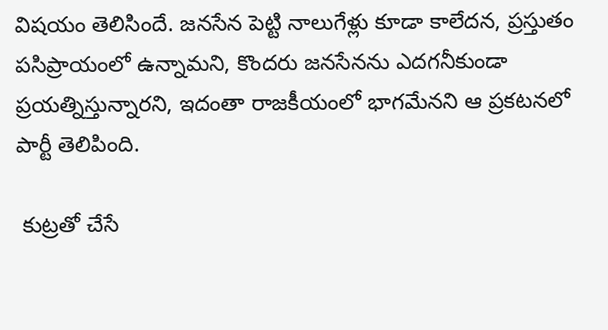విషయం తెలిసిందే. జనసేన పెట్టి నాలుగేళ్లు కూడా కాలేదన, ప్రస్తుతం పసిప్రాయంలో ఉన్నామని, కొందరు జనసేనను ఎదగనీకుండా ప్రయత్నిస్తున్నారని, ఇదంతా రాజకీయంలో భాగమేనని ఆ ప్రకటనలో పార్టీ తెలిపింది.

 కుట్రతో చేసే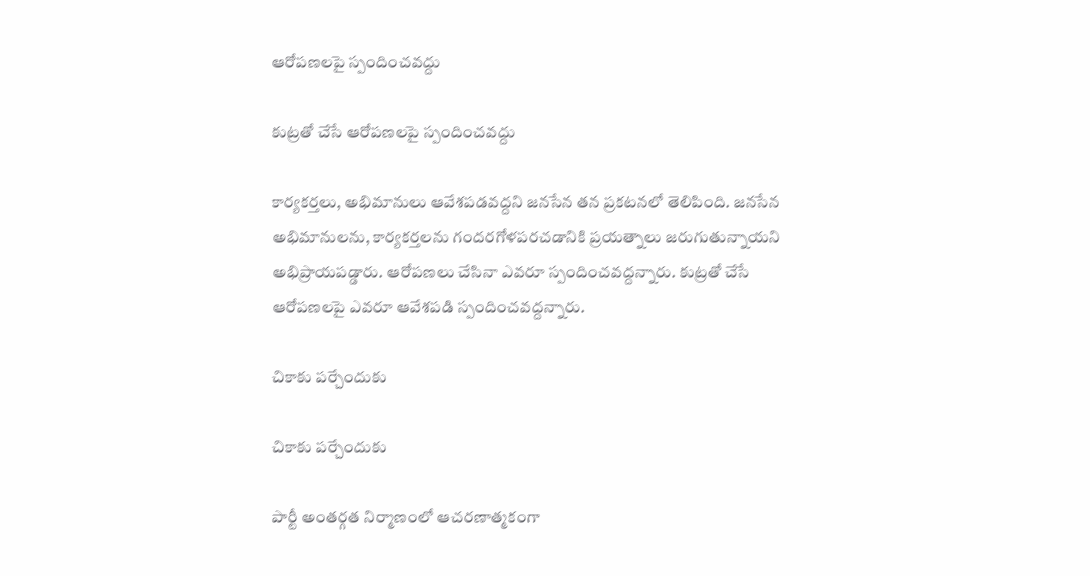ఆరోపణలపై స్పందించవద్దు

కుట్రతో చేసే ఆరోపణలపై స్పందించవద్దు

కార్యకర్తలు, అభిమానులు ఆవేశపడవద్దని జనసేన తన ప్రకటనలో తెలిపింది. జనసేన అభిమానులను, కార్యకర్తలను గందరగోళపరచడానికి ప్రయత్నాలు జరుగుతున్నాయని అభిప్రాయపడ్డారు. ఆరోపణలు చేసినా ఎవరూ స్పందించవద్దన్నారు. కుట్రతో చేసే ఆరోపణలపై ఎవరూ ఆవేశపడి స్పందించవద్దన్నారు.

చికాకు పర్చేందుకు

చికాకు పర్చేందుకు

పార్టీ అంతర్గత నిర్మాణంలో ఆచరణాత్మకంగా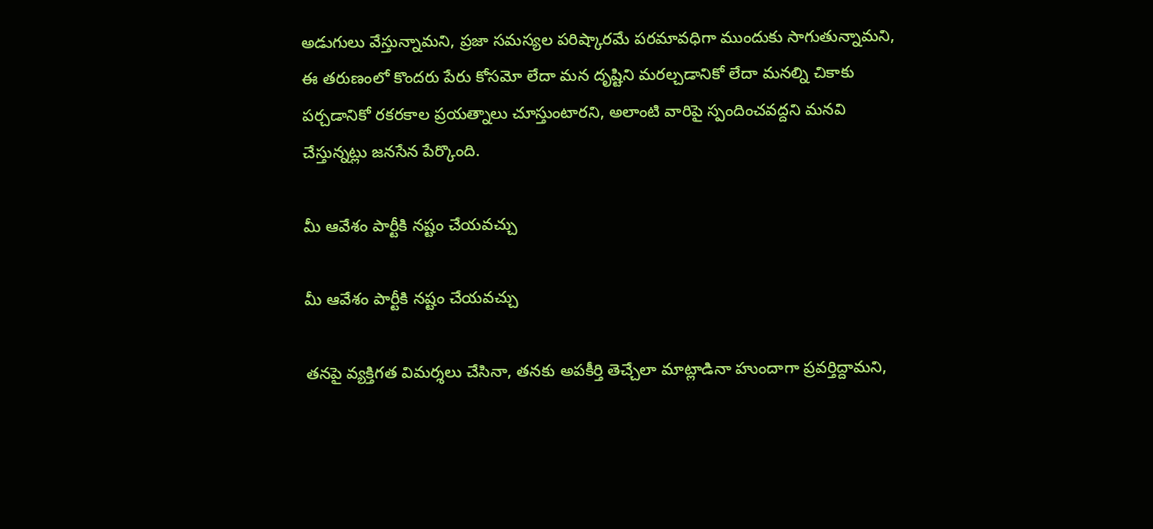అడుగులు వేస్తున్నామని, ప్రజా సమస్యల పరిష్కారమే పరమావధిగా ముందుకు సాగుతున్నామని, ఈ తరుణంలో కొందరు పేరు కోసమో లేదా మన దృష్టిని మరల్చడానికో లేదా మనల్ని చికాకు పర్చడానికో రకరకాల ప్రయత్నాలు చూస్తుంటారని, అలాంటి వారిపై స్పందించవద్దని మనవి చేస్తున్నట్లు జనసేన పేర్కొంది.

మీ ఆవేశం పార్టీకి నష్టం చేయవచ్చు

మీ ఆవేశం పార్టీకి నష్టం చేయవచ్చు

తనపై వ్యక్తిగత విమర్శలు చేసినా, తనకు అపకీర్తి తెచ్చేలా మాట్లాడినా హుందాగా ప్రవర్తిద్దామని,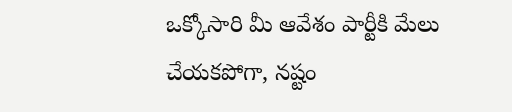ఒక్కోసారి మీ ఆవేశం పార్టీకి మేలు చేయకపోగా, నష్టం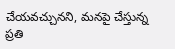చేయవచ్చునని, మనపై చేస్తున్న ప్రతి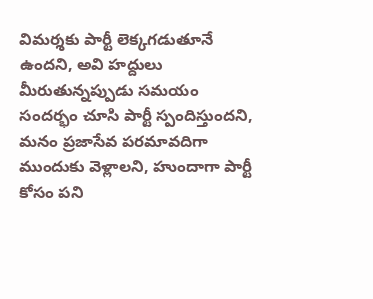విమర్శకు పార్టీ లెక్కగడుతూనే ఉందని, అవి హద్దులు మీరుతున్నప్పుడు సమయం సందర్భం చూసి పార్టీ స్పందిస్తుందని, మనం ప్రజాసేవ పరమావదిగా ముందుకు వెళ్లాలని, హుందాగా పార్టీ కోసం పని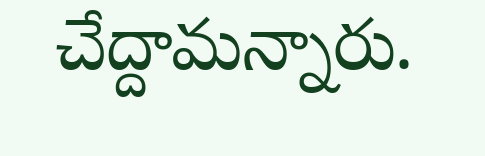చేద్దామన్నారు.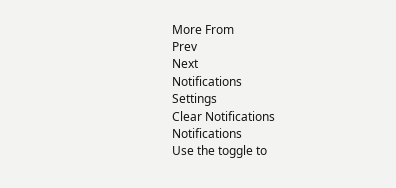More From
Prev
Next
Notifications
Settings
Clear Notifications
Notifications
Use the toggle to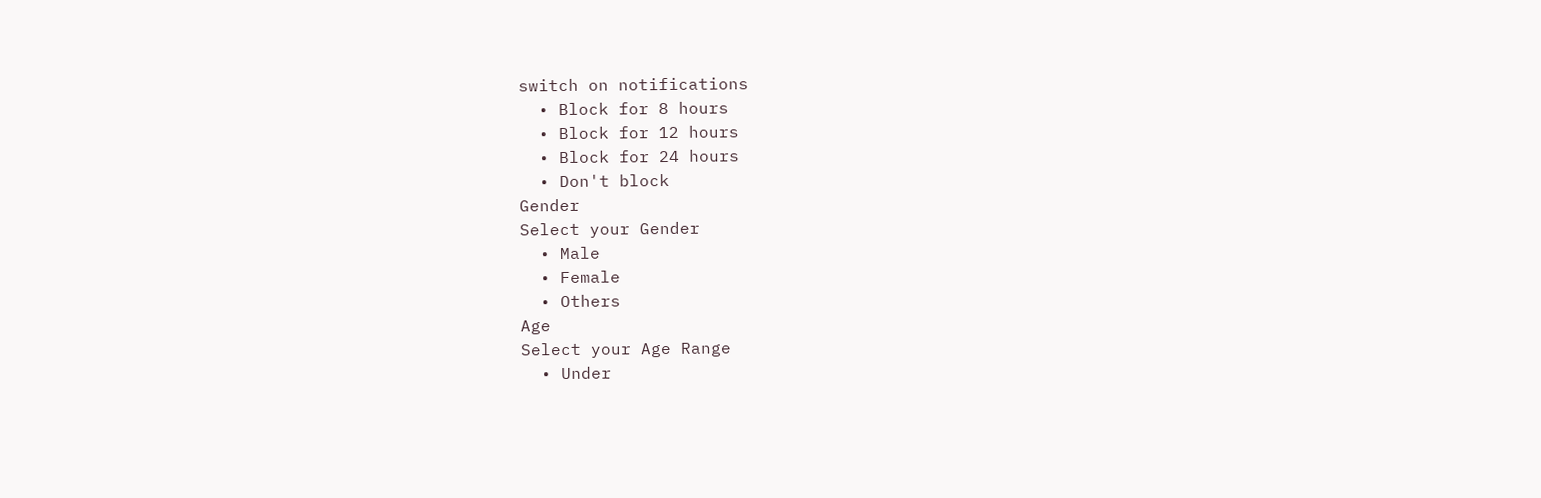switch on notifications
  • Block for 8 hours
  • Block for 12 hours
  • Block for 24 hours
  • Don't block
Gender
Select your Gender
  • Male
  • Female
  • Others
Age
Select your Age Range
  • Under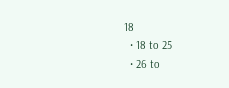18
  • 18 to 25
  • 26 to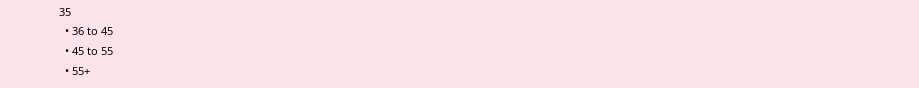35
  • 36 to 45
  • 45 to 55
  • 55+